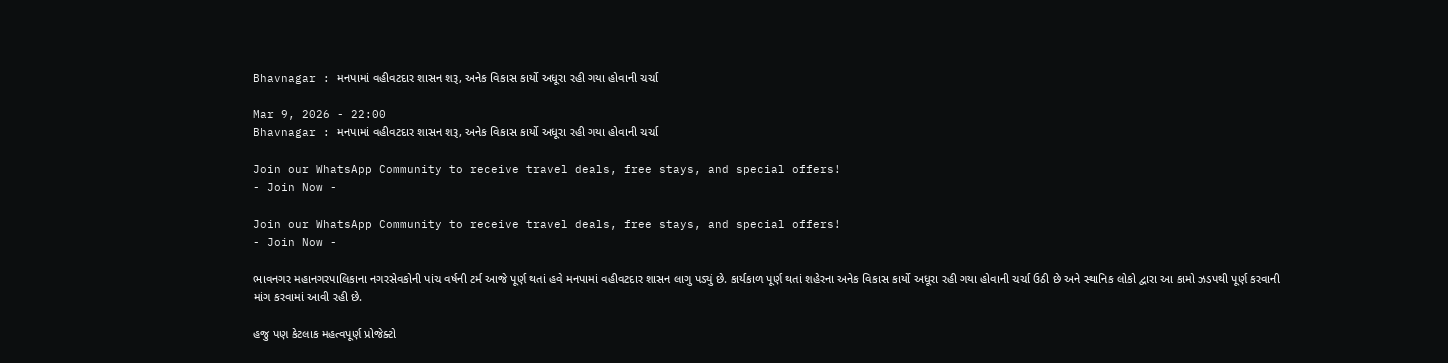Bhavnagar : મનપામાં વહીવટદાર શાસન શરૂ, અનેક વિકાસ કાર્યો અધૂરા રહી ગયા હોવાની ચર્ચા

Mar 9, 2026 - 22:00
Bhavnagar : મનપામાં વહીવટદાર શાસન શરૂ, અનેક વિકાસ કાર્યો અધૂરા રહી ગયા હોવાની ચર્ચા

Join our WhatsApp Community to receive travel deals, free stays, and special offers!
- Join Now -

Join our WhatsApp Community to receive travel deals, free stays, and special offers!
- Join Now -

ભાવનગર મહાનગરપાલિકાના નગરસેવકોની પાંચ વર્ષની ટર્મ આજે પૂર્ણ થતાં હવે મનપામાં વહીવટદાર શાસન લાગુ પડ્યું છે. કાર્યકાળ પૂર્ણ થતાં શહેરના અનેક વિકાસ કાર્યો અધૂરા રહી ગયા હોવાની ચર્ચા ઉઠી છે અને સ્થાનિક લોકો દ્વારા આ કામો ઝડપથી પૂર્ણ કરવાની માંગ કરવામાં આવી રહી છે.

હજુ પણ કેટલાક મહત્વપૂર્ણ પ્રોજેક્ટો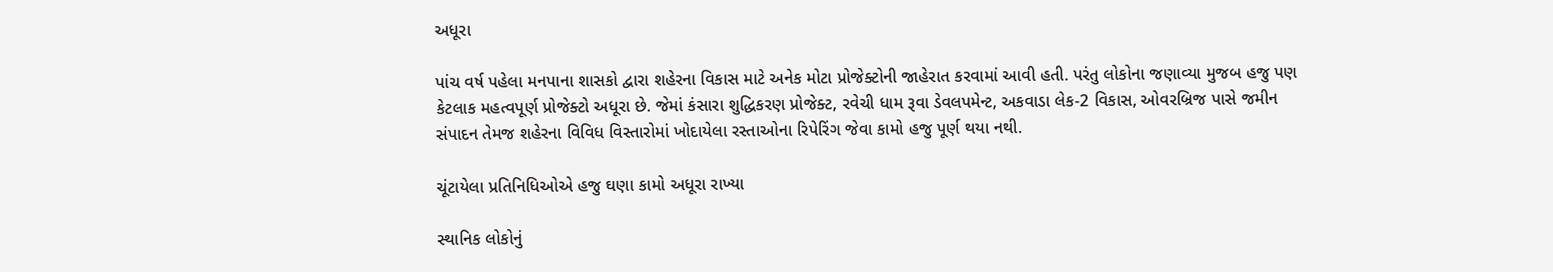અધૂરા

પાંચ વર્ષ પહેલા મનપાના શાસકો દ્વારા શહેરના વિકાસ માટે અનેક મોટા પ્રોજેક્ટોની જાહેરાત કરવામાં આવી હતી. પરંતુ લોકોના જણાવ્યા મુજબ હજુ પણ કેટલાક મહત્વપૂર્ણ પ્રોજેક્ટો અધૂરા છે. જેમાં કંસારા શુદ્ધિકરણ પ્રોજેક્ટ, રવેચી ધામ રૂવા ડેવલપમેન્ટ, અકવાડા લેક-2 વિકાસ, ઓવરબ્રિજ પાસે જમીન સંપાદન તેમજ શહેરના વિવિધ વિસ્તારોમાં ખોદાયેલા રસ્તાઓના રિપેરિંગ જેવા કામો હજુ પૂર્ણ થયા નથી.

ચૂંટાયેલા પ્રતિનિધિઓએ હજુ ઘણા કામો અધૂરા રાખ્યા

સ્થાનિક લોકોનું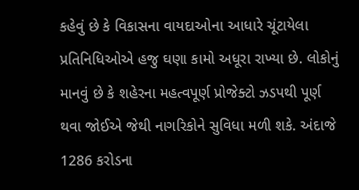કહેવું છે કે વિકાસના વાયદાઓના આધારે ચૂંટાયેલા પ્રતિનિધિઓએ હજુ ઘણા કામો અધૂરા રાખ્યા છે. લોકોનું માનવું છે કે શહેરના મહત્વપૂર્ણ પ્રોજેક્ટો ઝડપથી પૂર્ણ થવા જોઈએ જેથી નાગરિકોને સુવિધા મળી શકે. અંદાજે 1286 કરોડના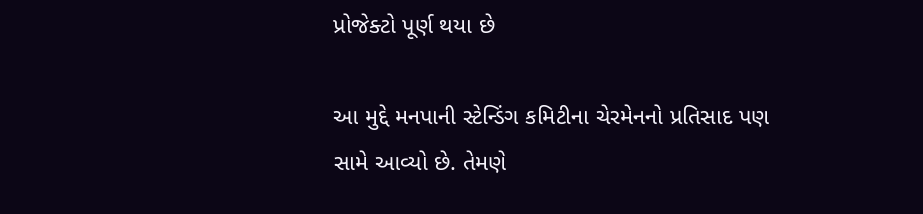પ્રોજેક્ટો પૂર્ણ થયા છે

આ મુદ્દે મનપાની સ્ટેન્ડિંગ કમિટીના ચેરમેનનો પ્રતિસાદ પણ સામે આવ્યો છે. તેમણે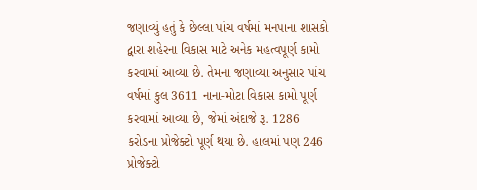જણાવ્યું હતું કે છેલ્લા પાંચ વર્ષમાં મનપાના શાસકો દ્વારા શહેરના વિકાસ માટે અનેક મહત્વપૂર્ણ કામો કરવામાં આવ્યા છે. તેમના જણાવ્યા અનુસાર પાંચ વર્ષમાં કુલ 3611 નાના-મોટા વિકાસ કામો પૂર્ણ કરવામાં આવ્યા છે, જેમાં અંદાજે રૂ. 1286 કરોડના પ્રોજેક્ટો પૂર્ણ થયા છે. હાલમાં પણ 246 પ્રોજેક્ટો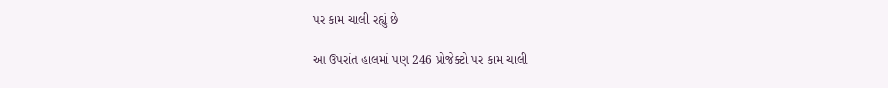પર કામ ચાલી રહ્યું છે

આ ઉપરાંત હાલમાં પણ 246 પ્રોજેક્ટો પર કામ ચાલી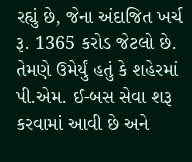રહ્યું છે, જેના અંદાજિત ખર્ચ રૂ. 1365 કરોડ જેટલો છે. તેમણે ઉમેર્યું હતું કે શહેરમાં પી.એમ. ઈ-બસ સેવા શરૂ કરવામાં આવી છે અને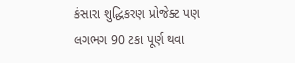કંસારા શુદ્ધિકરણ પ્રોજેક્ટ પણ લગભગ 90 ટકા પૂર્ણ થવા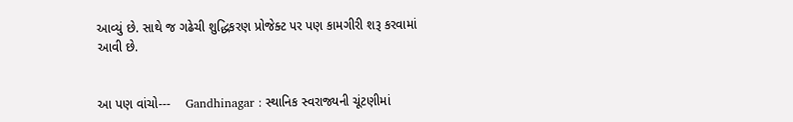આવ્યું છે. સાથે જ ગઢેચી શુદ્ધિકરણ પ્રોજેક્ટ પર પણ કામગીરી શરૂ કરવામાં આવી છે.


આ પણ વાંચો---    Gandhinagar : સ્થાનિક સ્વરાજ્યની ચૂંટણીમાં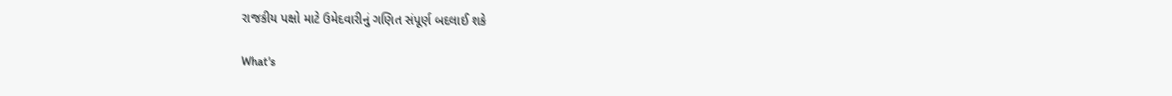રાજકીય પક્ષો માટે ઉમેદવારીનું ગણિત સંપૂર્ણ બદલાઈ શકે

What's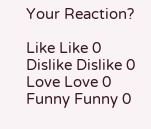Your Reaction?

Like Like 0
Dislike Dislike 0
Love Love 0
Funny Funny 0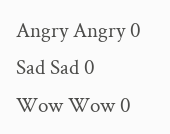Angry Angry 0
Sad Sad 0
Wow Wow 0